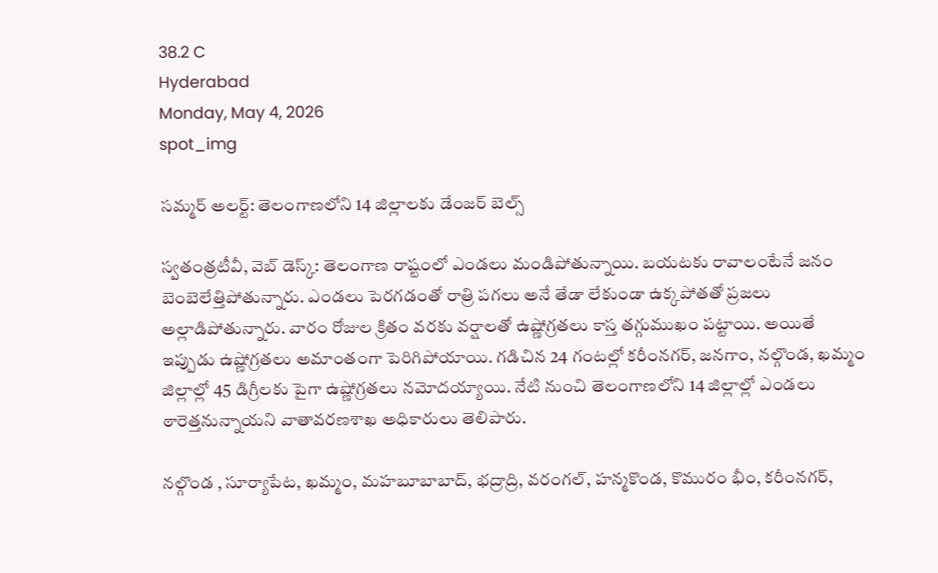38.2 C
Hyderabad
Monday, May 4, 2026
spot_img

సమ్మర్ అలర్ట్: తెలంగాణలోని 14 జిల్లాలకు డేంజర్ బెల్స్

స్వతంత్రటీవీ, వెబ్ డెస్క్: తెలంగాణ రాష్టంలో ఎండలు మండిపోతున్నాయి. బయటకు రావాలంటేనే జనం బెంబెలేత్తిపోతున్నారు. ఎండలు పెరగడంతో రాత్రి పగలు అనే తేడా లేకుండా ఉక్కపోతతో ప్రజలు అల్లాడిపోతున్నారు. వారం రోజుల క్రితం వరకు వర్షాలతో ఉష్ణోగ్రతలు కాస్త తగ్గుముఖం పట్టాయి. అయితే ఇప్పుడు ఉష్ణోగ్రతలు అమాంతంగా పెరిగిపోయాయి. గడిచిన 24 గంటల్లో కరీంనగర్, జనగాం, నల్గొండ, ఖమ్మం జిల్లాల్లో 45 డిగ్రీలకు పైగా ఉష్ణోగ్రతలు నమోదయ్యాయి. నేటి నుంచి తెలంగాణలోని 14 జిల్లాల్లో ఎండలు ఠారెత్తనున్నాయని వాతావరణశాఖ అధికారులు తెలిపారు.

నల్గొండ , సూర్యాపేట, ఖమ్మం, మహబూబాబాద్, భద్రాద్రి, వరంగల్, హన్మకొండ, కొమురం భీం, కరీంనగర్,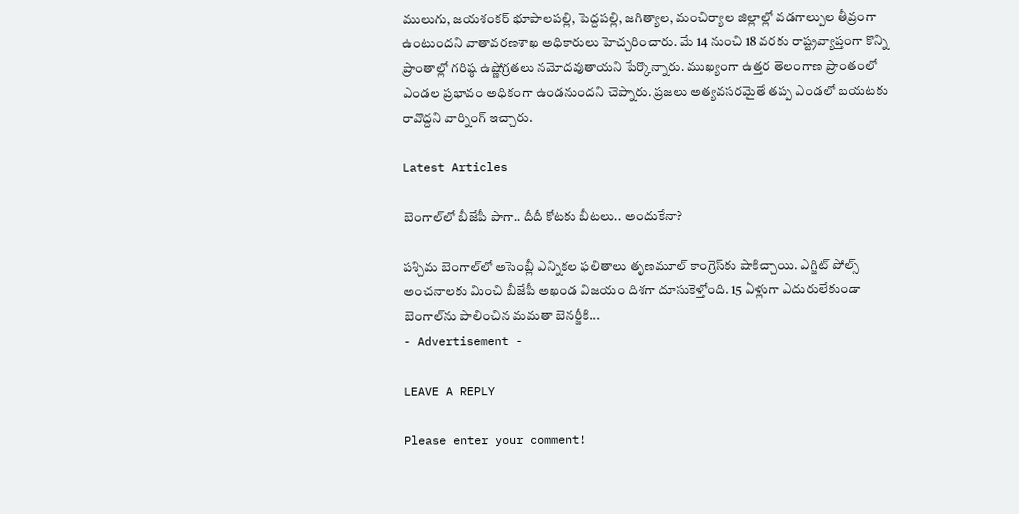ములుగు, జయశంకర్ భూపాలపల్లి, పెద్దపల్లి, జగిత్యాల, మంచిర్యాల జిల్లాల్లో వడగాల్పుల తీవ్రంగా ఉంటుందని వాతావరణశాఖ అధికారులు హెచ్చరించారు. మే 14 నుంచి 18 వరకు రాష్ట్రవ్యాప్తంగా కొన్ని ప్రాంతాల్లో గరిష్ఠ ఉష్ణోగ్రతలు నమోదవుతాయని పేర్కొన్నారు. ముఖ్యంగా ఉత్తర తెలంగాణ ప్రాంతంలో ఎండల ప్రభావం అధికంగా ఉండనుందని చెప్నారు. ప్రజలు అత్యవసరమైతే తప్ప ఎండలో బయటకు రావొద్దని వార్నింగ్ ఇచ్చారు.

Latest Articles

బెంగాల్‌లో బీజేపీ పాగా.. దీదీ కోటకు బీటలు.. అందుకేనా?

పశ్చిమ బెంగాల్‌లో అసెంబ్లీ ఎన్నికల ఫలితాలు తృణమూల్ కాంగ్రెస్‌కు షాకిచ్చాయి. ఎగ్జిట్‌ పోల్స్‌ అంచనాలకు మించి బీజేపీ అఖండ విజయం దిశగా దూసుకెళ్తోంది. 15 ఏళ్లుగా ఎదురులేకుండా బెంగాల్‌ను పాలించిన మమతా బెనర్జీకి...
- Advertisement -

LEAVE A REPLY

Please enter your comment!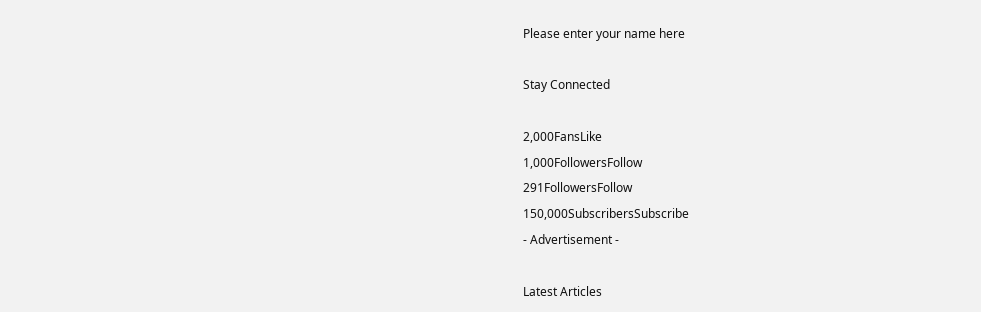Please enter your name here

Stay Connected

2,000FansLike
1,000FollowersFollow
291FollowersFollow
150,000SubscribersSubscribe
- Advertisement -

Latest Articles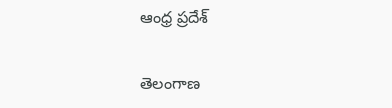ఆంధ్ర ప్రదేశ్

తెలంగాణ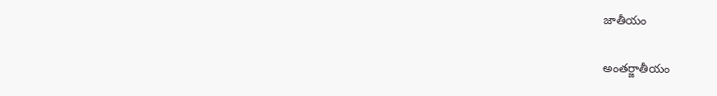జాతీయం

అంతర్జాతీయం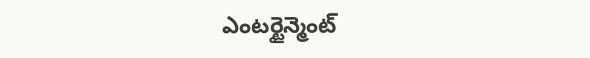ఎంటర్టైన్మెంట్